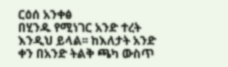ርዕሰ አንቀፅ
በሂንዱ የሚነገር አንድ ተረት እንዲህ ይላል፡፡ ከእለታት አንድ ቀን በአንድ ትልቅ ጫካ ውስጥ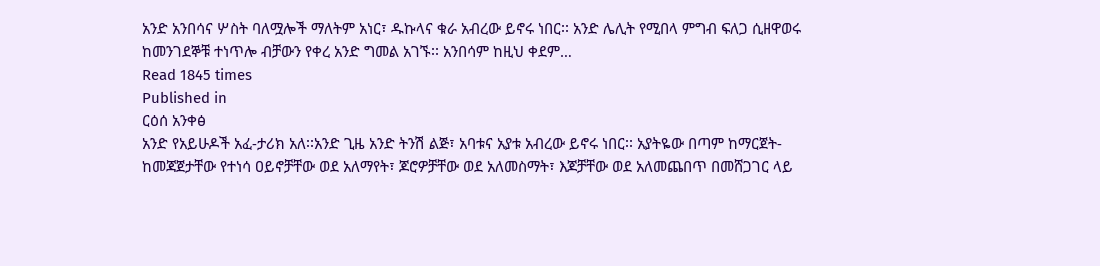አንድ አንበሳና ሦስት ባለሟሎች ማለትም አነር፣ ዱኩላና ቁራ አብረው ይኖሩ ነበር፡፡ አንድ ሌሊት የሚበላ ምግብ ፍለጋ ሲዘዋወሩ ከመንገደኞቹ ተነጥሎ ብቻውን የቀረ አንድ ግመል አገኙ፡፡ አንበሳም ከዚህ ቀደም…
Read 1845 times
Published in
ርዕሰ አንቀፅ
አንድ የአይሁዶች አፈ-ታሪክ አለ፡፡አንድ ጊዜ አንድ ትንሽ ልጅ፣ አባቱና አያቱ አብረው ይኖሩ ነበር፡፡ አያትዬው በጣም ከማርጀት-ከመጃጀታቸው የተነሳ ዐይኖቻቸው ወደ አለማየት፣ ጆሮዎቻቸው ወደ አለመስማት፣ እጆቻቸው ወደ አለመጨበጥ በመሸጋገር ላይ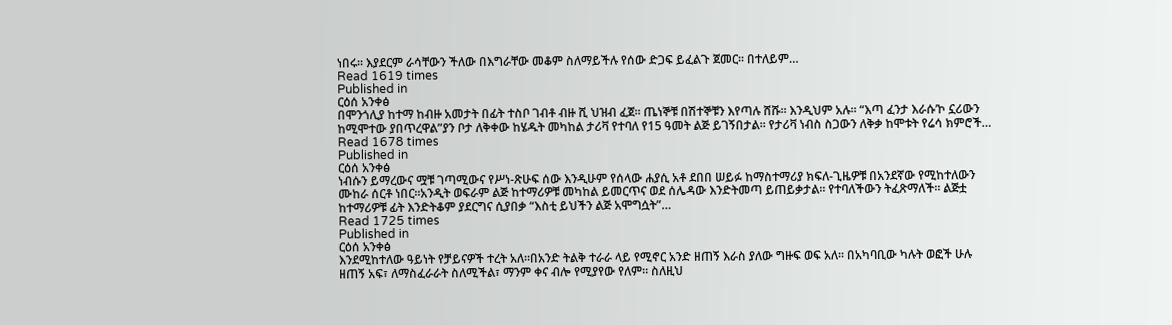ነበሩ፡፡ እያደርም ራሳቸውን ችለው በእግራቸው መቆም ስለማይችሉ የሰው ድጋፍ ይፈልጉ ጀመር፡፡ በተለይም…
Read 1619 times
Published in
ርዕሰ አንቀፅ
በሞንጎሊያ ከተማ ከብዙ አመታት በፊት ተስቦ ገብቶ ብዙ ሺ ህዝብ ፈጀ፡፡ ጤነኞቹ በሽተኞቹን እየጣሉ ሸሹ፡፡ እንዲህም አሉ፡፡ “እጣ ፈንታ እራሱ’ኮ ኗሪውን ከሚሞተው ያበጥረዋል”ያን ቦታ ለቅቀው ከሄዱት መካከል ታሪቫ የተባለ የ15 ዓመት ልጅ ይገኝበታል፡፡ የታሪቫ ነብስ ስጋውን ለቅቃ ከሞቱት የሬሳ ክምሮች…
Read 1678 times
Published in
ርዕሰ አንቀፅ
ነብሱን ይማረውና ሟቹ ገጣሚውና የሥነ-ጽሁፍ ሰው እንዲሁም የሰላው ሐያሲ አቶ ደበበ ሠይፉ ከማስተማሪያ ክፍለ-ጊዜዎቹ በአንደኛው የሚከተለውን ሙከራ ሰርቶ ነበር።አንዲት ወፍራም ልጅ ከተማሪዎቹ መካከል ይመርጥና ወደ ሰሌዳው እንድትመጣ ይጠይቃታል። የተባለችውን ትፈጽማለች። ልጅቷ ከተማሪዎቹ ፊት እንድትቆም ያደርግና ሲያበቃ “እስቲ ይህችን ልጅ አሞግሷት”…
Read 1725 times
Published in
ርዕሰ አንቀፅ
እንደሚከተለው ዓይነት የቻይናዎች ተረት አለ።በአንድ ትልቅ ተራራ ላይ የሚኖር አንድ ዘጠኝ እራስ ያለው ግዙፍ ወፍ አለ። በአካባቢው ካሉት ወፎች ሁሉ ዘጠኝ አፍ፣ ለማስፈራራት ስለሚችል፣ ማንም ቀና ብሎ የሚያየው የለም። ስለዚህ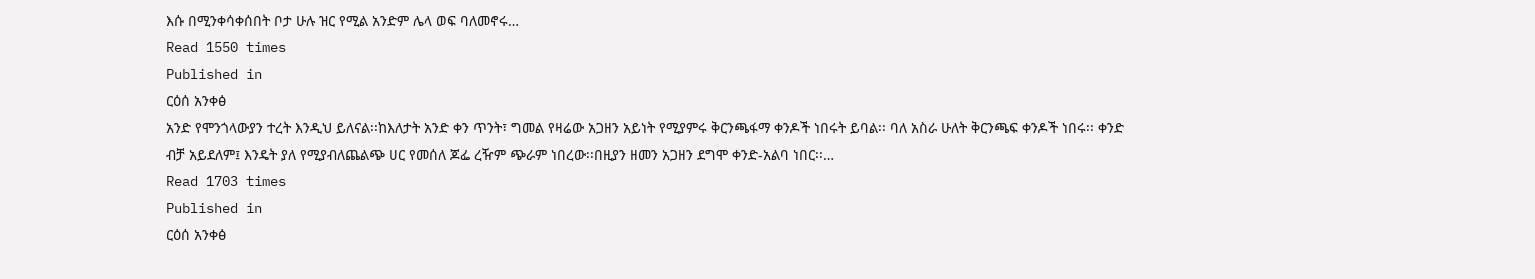እሱ በሚንቀሳቀሰበት ቦታ ሁሉ ዝር የሚል አንድም ሌላ ወፍ ባለመኖሩ…
Read 1550 times
Published in
ርዕሰ አንቀፅ
አንድ የሞንጎላውያን ተረት እንዲህ ይለናል፡፡ከእለታት አንድ ቀን ጥንት፣ ግመል የዛሬው አጋዘን አይነት የሚያምሩ ቅርንጫፋማ ቀንዶች ነበሩት ይባል፡፡ ባለ አስራ ሁለት ቅርንጫፍ ቀንዶች ነበሩ፡፡ ቀንድ ብቻ አይደለም፤ እንዴት ያለ የሚያብለጨልጭ ሀር የመሰለ ጆፌ ረዥም ጭራም ነበረው፡፡በዚያን ዘመን አጋዘን ደግሞ ቀንድ-አልባ ነበር፡፡…
Read 1703 times
Published in
ርዕሰ አንቀፅ